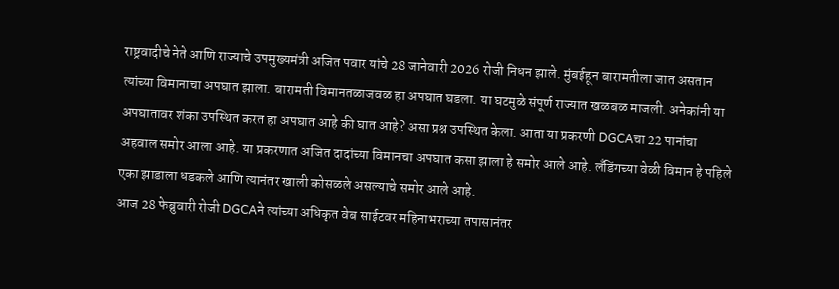राष्ट्रवादीचे नेते आणि राज्याचे उपमुख्यमंत्री अजित पवार यांचे 28 जानेवारी 2026 रोजी निधन झाले. मुंबईहून बारामतीला जात असतान त्यांच्या विमानाचा अपघात झाला. बारामती विमानतळाजवळ हा अपघात घडला. या घटमुळे संपूर्ण राज्यात खळबळ माजली. अनेकांनी या अपघातावर शंका उपस्थित करत हा अपघात आहे की घात आहे? असा प्रश्न उपस्थित केला. आता या प्रकरणी DGCAचा 22 पानांचा अहवाल समोर आला आहे. या प्रकरणात अजित दादांच्या विमानचा अपघात कसा झाला हे समोर आले आहे. लँडिंगच्या वेळी विमान हे पहिले एका झाडाला धडकले आणि त्यानंतर खाली कोसळले असल्याचे समोर आले आहे.
आज 28 फेब्रुवारी रोजी DGCAने त्यांच्या अधिकृत वेब साईटवर महिनाभराच्या तपासानंतर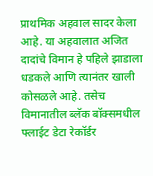प्राथमिक अहवाल सादर केला आहे. या अहवालात अजित दादांचे विमान हे पहिले झाडाला धडकले आणि त्यानंतर खाली कोसळले आहे. तसेच विमानातील ब्लॅक बॉक्समधील फ्लाईट डेटा रेकॉर्डर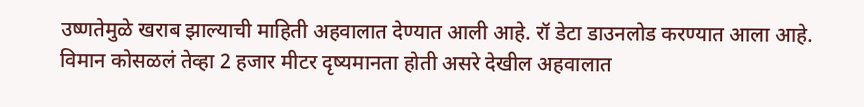उष्णतेमुळे खराब झाल्याची माहिती अहवालात देण्यात आली आहे. रॉ डेटा डाउनलोड करण्यात आला आहे. विमान कोसळलं तेव्हा 2 हजार मीटर दृष्यमानता होती असरे देखील अहवालात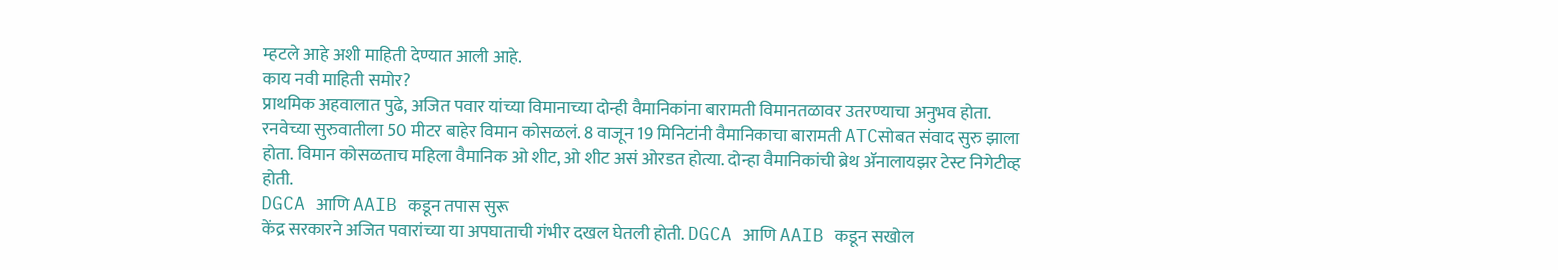म्हटले आहे अशी माहिती देण्यात आली आहे.
काय नवी माहिती समोर?
प्राथमिक अहवालात पुढे, अजित पवार यांच्या विमानाच्या दोन्ही वैमानिकांना बारामती विमानतळावर उतरण्याचा अनुभव होता. रनवेच्या सुरुवातीला 50 मीटर बाहेर विमान कोसळलं. 8 वाजून 19 मिनिटांनी वैमानिकाचा बारामती ATCसोबत संवाद सुरु झाला होता. विमान कोसळताच महिला वैमानिक ओ शीट, ओ शीट असं ओरडत होत्या. दोन्हा वैमानिकांची ब्रेथ ॲनालायझर टेस्ट निगेटीव्ह होती.
DGCA आणि AAIB कडून तपास सुरू
केंद्र सरकारने अजित पवारांच्या या अपघाताची गंभीर दखल घेतली होती. DGCA आणि AAIB कडून सखोल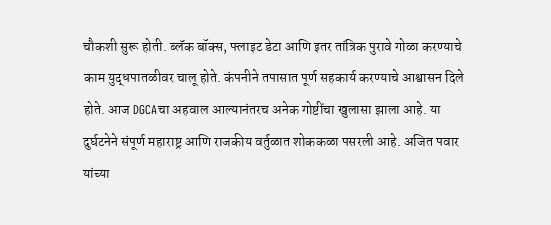चौकशी सुरू होती. ब्लॅक बॉक्स, फ्लाइट डेटा आणि इतर तांत्रिक पुरावे गोळा करण्याचे काम युद्धपातळीवर चालू होते. कंपनीने तपासात पूर्ण सहकार्य करण्याचे आश्वासन दिले होते. आज DGCAचा अहवाल आल्यानंतरच अनेक गोष्टींचा खुलासा झाला आहे. या दुर्घटनेने संपूर्ण महाराष्ट्र आणि राजकीय वर्तुळात शोककळा पसरली आहे. अजित पवार यांच्या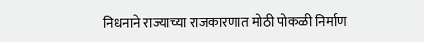निधनाने राज्याच्या राजकारणात मोठी पोकळी निर्माण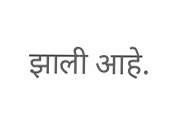झाली आहे.